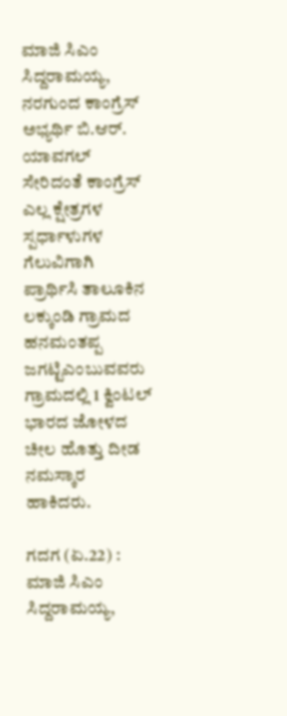ಮಾಜಿ ಸಿಎಂ ಸಿದ್ದರಾಮಯ್ಯ, ನರಗುಂದ ಕಾಂಗ್ರೆಸ್‌ ಅಭ್ಯರ್ಥಿ ಬಿ.ಆರ್‌. ಯಾವಗಲ್‌ ಸೇರಿದಂತೆ ಕಾಂಗ್ರೆಸ್‌ ಎಲ್ಲ ಕ್ಷೇತ್ರಗಳ ಸ್ಪರ್ಧಾಳುಗಳ ಗೆಲುವಿಗಾಗಿ ಪ್ರಾರ್ಥಿಸಿ ತಾಲೂಕಿನ ಲಕ್ಕುಂಡಿ ಗ್ರಾಮದ ಹನಮಂತಪ್ಪ ಜಗಟ್ಟಿಎಂಬುವವರು ಗ್ರಾಮದಲ್ಲಿ 1 ಕ್ವಿಂಟಲ್‌ ಭಾರದ ಜೋಳದ ಚೀಲ ಹೊತ್ತು ದೀಡ ನಮಸ್ಕಾರ ಹಾಕಿದರು.

ಗದಗ (ಏ.22) : ಮಾಜಿ ಸಿಎಂ ಸಿದ್ದರಾಮಯ್ಯ,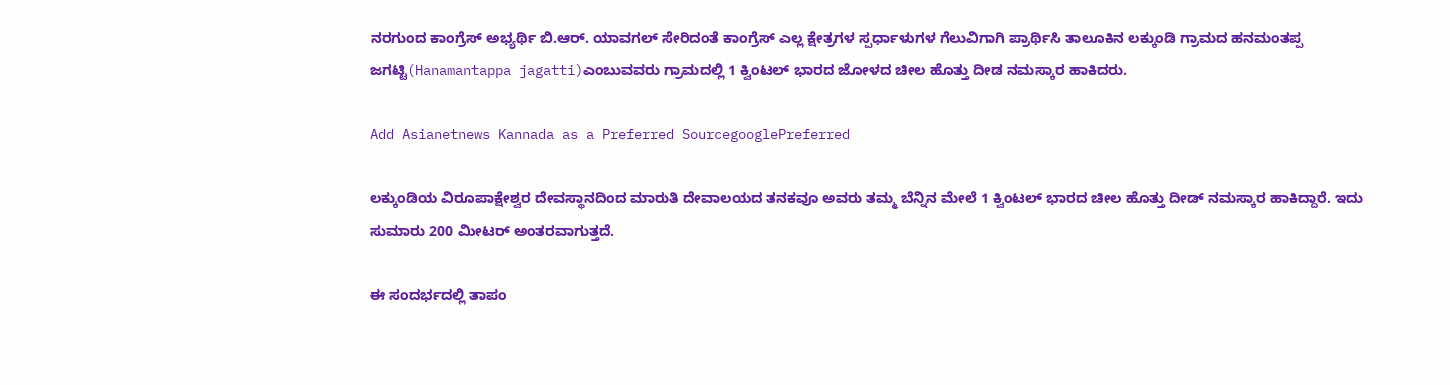ನರಗುಂದ ಕಾಂಗ್ರೆಸ್‌ ಅಭ್ಯರ್ಥಿ ಬಿ.ಆರ್‌. ಯಾವಗಲ್‌ ಸೇರಿದಂತೆ ಕಾಂಗ್ರೆಸ್‌ ಎಲ್ಲ ಕ್ಷೇತ್ರಗಳ ಸ್ಪರ್ಧಾಳುಗಳ ಗೆಲುವಿಗಾಗಿ ಪ್ರಾರ್ಥಿಸಿ ತಾಲೂಕಿನ ಲಕ್ಕುಂಡಿ ಗ್ರಾಮದ ಹನಮಂತಪ್ಪ ಜಗಟ್ಟಿ(Hanamantappa jagatti)ಎಂಬುವವರು ಗ್ರಾಮದಲ್ಲಿ 1 ಕ್ವಿಂಟಲ್‌ ಭಾರದ ಜೋಳದ ಚೀಲ ಹೊತ್ತು ದೀಡ ನಮಸ್ಕಾರ ಹಾಕಿದರು.

Add Asianetnews Kannada as a Preferred SourcegooglePreferred

ಲಕ್ಕುಂಡಿಯ ವಿರೂಪಾಕ್ಷೇಶ್ವರ ದೇವಸ್ಥಾನದಿಂದ ಮಾರುತಿ ದೇವಾಲಯದ ತನಕವೂ ಅವರು ತಮ್ಮ ಬೆನ್ನಿನ ಮೇಲೆ 1 ಕ್ವಿಂಟಲ್‌ ಭಾರದ ಚೀಲ ಹೊತ್ತು ದೀಡ್‌ ನಮಸ್ಕಾರ ಹಾಕಿದ್ದಾರೆ. ಇದು ಸುಮಾರು 200 ಮೀಟರ್‌ ಅಂತರವಾಗುತ್ತದೆ.

ಈ ಸಂದರ್ಭದಲ್ಲಿ ತಾಪಂ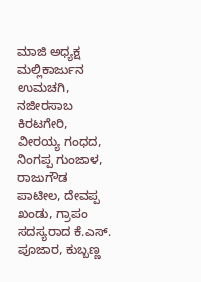ಮಾಜಿ ಅಧ್ಯಕ್ಷ ಮಲ್ಲಿಕಾರ್ಜುನ ಉಮಚಗಿ, ನಜೀರಸಾಬ ಕಿರಟಗೇರಿ, ವೀರಯ್ಯ ಗಂಧದ, ನಿಂಗಪ್ಪ ಗುಂಜಾಳ, ರಾಜುಗೌಡ ಪಾಟೀಲ, ದೇವಪ್ಪ ಖಂಡು, ಗ್ರಾಪಂ ಸದಸ್ಯರಾದ ಕೆ.ಎಸ್‌. ಪೂಜಾರ, ಕುಬ್ಬಣ್ಣ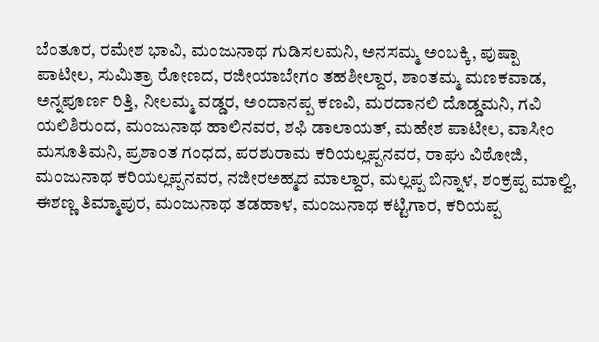ಬೆಂತೂರ, ರಮೇಶ ಭಾವಿ, ಮಂಜುನಾಥ ಗುಡಿಸಲಮನಿ, ಅನಸಮ್ಮ ಅಂಬಕ್ಕಿ, ಪುಷ್ಪಾ ಪಾಟೀಲ, ಸುಮಿತ್ರಾ ರೋಣದ, ರಜೀಯಾಬೇಗಂ ತಹಶೀಲ್ದಾರ, ಶಾಂತಮ್ಮ ಮಣಕವಾಡ, ಅನ್ನಪೂರ್ಣ ರಿತ್ತಿ, ನೀಲಮ್ಮ ವಡ್ಡರ, ಅಂದಾನಪ್ಪ ಕಣವಿ, ಮರದಾನಲಿ ದೊಡ್ಡಮನಿ, ಗವಿ ಯಲಿಶಿರುಂದ, ಮಂಜುನಾಥ ಹಾಲಿನವರ, ಶಫಿ ಡಾಲಾಯತ್‌, ಮಹೇಶ ಪಾಟೀಲ, ವಾಸೀಂ ಮಸೂತಿಮನಿ, ಪ್ರಶಾಂತ ಗಂಧದ, ಪರಶುರಾಮ ಕರಿಯಲ್ಲಪ್ಪನವರ, ರಾಘು ವಿಠೋಜಿ, ಮಂಜುನಾಥ ಕರಿಯಲ್ಲಪ್ಪನವರ, ನಜೀರಅಹ್ಮದ ಮಾಲ್ದಾರ, ಮಲ್ಲಪ್ಪ ಬಿನ್ನಾಳ, ಶಂಕ್ರಪ್ಪ ಮಾಲ್ವಿ, ಈಶಣ್ಣ ತಿಮ್ಮಾಪುರ, ಮಂಜುನಾಥ ತಡಹಾಳ, ಮಂಜುನಾಥ ಕಟ್ಟಿಗಾರ, ಕರಿಯಪ್ಪ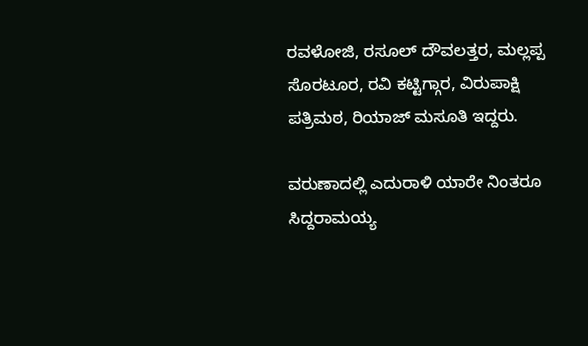ರವಳೋಜಿ, ರಸೂಲ್‌ ದೌವಲತ್ತರ, ಮಲ್ಲಪ್ಪ ಸೊರಟೂರ, ರವಿ ಕಟ್ಟಿಗ್ಗಾರ, ವಿರುಪಾಕ್ಷಿ ಪತ್ರಿಮಠ, ರಿಯಾಜ್‌ ಮಸೂತಿ ಇದ್ದರು.

ವರುಣಾದಲ್ಲಿ ಎದುರಾಳಿ ಯಾರೇ ನಿಂತರೂ ಸಿದ್ದರಾಮಯ್ಯ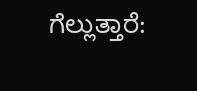ಗೆಲ್ಲುತ್ತಾರೆ: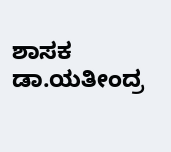ಶಾಸಕ ಡಾ.ಯತೀಂದ್ರ